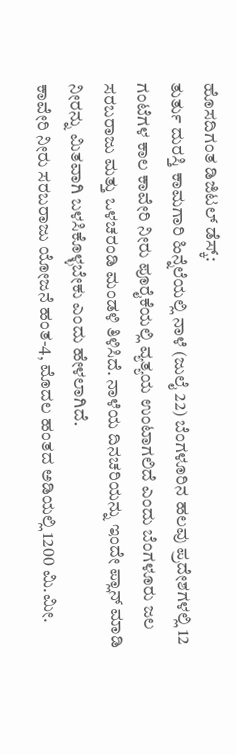ಹೊಸದಿಗಂತ ಡಿಜಿಟಲ್ ಡೆಸ್ಕ್:
ತುರ್ತು ದುರಸ್ತಿ ಕಾಮಗಾರಿ ಹಿನ್ನೆಲೆಯಲ್ಲಿ ನಾಳೆ (ಜುಲೈ 22) ಬೆಂಗಳೂರಿನ ಹಲವು ಪ್ರದೇಶಗಳಲ್ಲಿ 12 ಗಂಟೆಗಳ ಕಾಲ ಕಾವೇರಿ ನೀರು ಪೂರೈಕೆಯಲ್ಲಿ ವ್ಯತ್ಯಯ ಉಂಟಾಗಲಿದೆ ಎಂದು ಬೆಂಗಳೂರು ಜಲ ಸರಬರಾಜು ಮತ್ತು ಒಳಚರಂಡಿ ಮಂಡಳಿ ತಿಳಿಸಿದೆ. ನಾಳೆಯ ದಿನಚರಿಯನ್ನು ಇಂದೇ ಪ್ಲಾನ್ ಮಾಡಿ ನೀರನ್ನು ಮಿತವಾಗಿ ಬಳಸಿಕೊಳ್ಳಬೇಕು ಎಂದು ಹೇಳಲಾಗಿದೆ.
ಕಾವೇರಿ ನೀರು ಸರಬರಾಜು ಯೋಜನೆ ಹಂತ-4, ಮೊದಲ ಹಂತದ ಅಡಿಯಲ್ಲಿ 1200 ಮಿ.ಮೀ.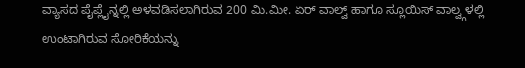ವ್ಯಾಸದ ಪೈಪ್ಲೈನ್ನಲ್ಲಿ ಅಳವಡಿಸಲಾಗಿರುವ 200 ಮಿ.ಮೀ. ಏರ್ ವಾಲ್ವ್ ಹಾಗೂ ಸ್ಲೂಯಿಸ್ ವಾಲ್ವ್ಗಳಲ್ಲಿ ಉಂಟಾಗಿರುವ ಸೋರಿಕೆಯನ್ನು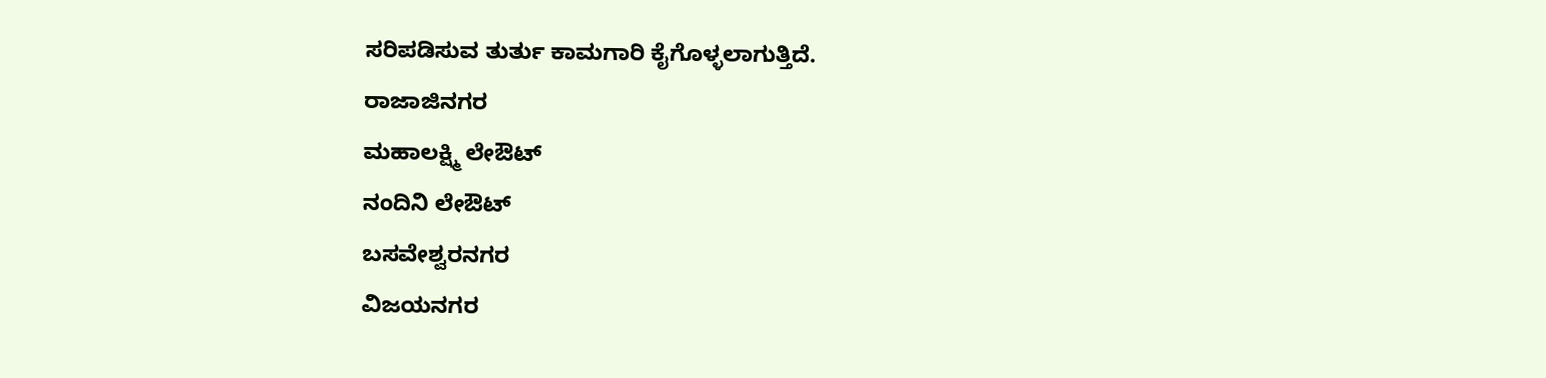ಸರಿಪಡಿಸುವ ತುರ್ತು ಕಾಮಗಾರಿ ಕೈಗೊಳ್ಳಲಾಗುತ್ತಿದೆ.
ರಾಜಾಜಿನಗರ
ಮಹಾಲಕ್ಷ್ಮಿ ಲೇಔಟ್
ನಂದಿನಿ ಲೇಔಟ್
ಬಸವೇಶ್ವರನಗರ
ವಿಜಯನಗರ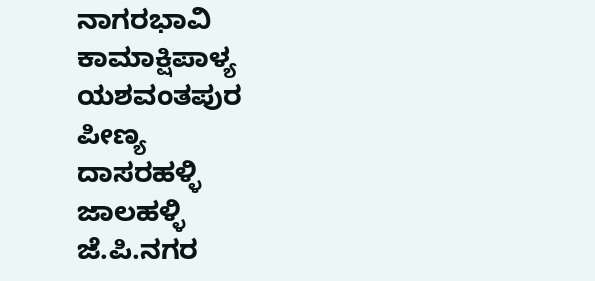ನಾಗರಭಾವಿ
ಕಾಮಾಕ್ಷಿಪಾಳ್ಯ
ಯಶವಂತಪುರ
ಪೀಣ್ಯ
ದಾಸರಹಳ್ಳಿ
ಜಾಲಹಳ್ಳಿ
ಜೆ.ಪಿ.ನಗರ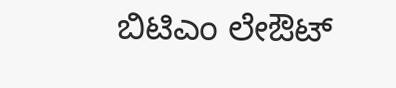ಬಿಟಿಎಂ ಲೇಔಟ್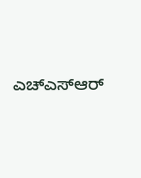ಎಚ್ಎಸ್ಆರ್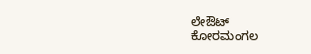ಲೇಔಟ್
ಕೋರಮಂಗಲ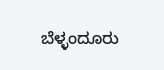ಬೆಳ್ಳಂದೂರು